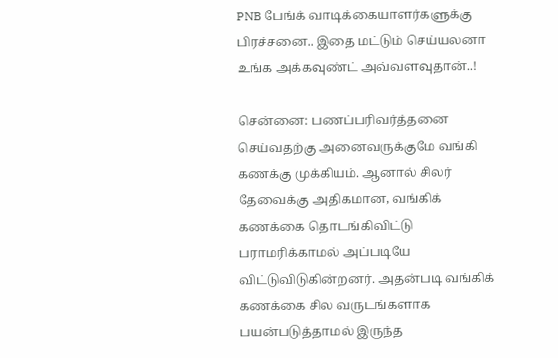PNB பேங்க் வாடிக்கையாளர்களுக்கு பிரச்சனை.. இதை மட்டும் செய்யலனா உங்க அக்கவுண்ட் அவ்வளவுதான்..!

சென்னை: பணப்பரிவர்த்தனை செய்வதற்கு அனைவருக்குமே வங்கி கணக்கு முக்கியம். ஆனால் சிலர் தேவைக்கு அதிகமான, வங்கிக் கணக்கை தொடங்கிவிட்டு பராமரிக்காமல் அப்படியே விட்டுவிடுகின்றனர். அதன்படி வங்கிக் கணக்கை சில வருடங்களாக பயன்படுத்தாமல் இருந்த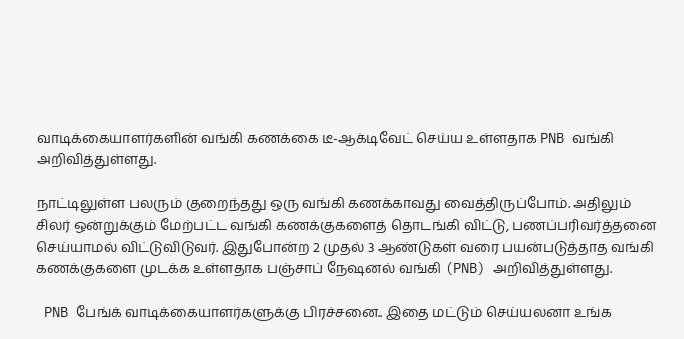வாடிக்கையாளர்களின் வங்கி கணக்கை டீ-ஆக்டிவேட் செய்ய உள்ளதாக PNB வங்கி அறிவித்துள்ளது.

நாட்டிலுள்ள பலரும் குறைந்தது ஒரு வங்கி கணக்காவது வைத்திருப்போம். அதிலும் சிலர் ஒன்றுக்கும் மேற்பட்ட வங்கி கணக்குகளைத் தொடங்கி விட்டு, பணப்பரிவர்த்தனை செய்யாமல் விட்டுவிடுவர். இதுபோன்ற 2 முதல் 3 ஆண்டுகள் வரை பயன்படுத்தாத வங்கி கணக்குகளை முடக்க உள்ளதாக பஞ்சாப் நேஷனல் வங்கி (PNB) அறிவித்துள்ளது.

 PNB பேங்க் வாடிக்கையாளர்களுக்கு பிரச்சனை.. இதை மட்டும் செய்யலனா உங்க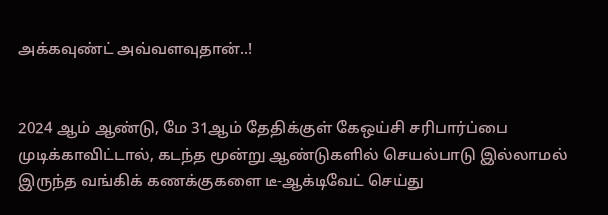அக்கவுண்ட் அவ்வளவுதான்..!


2024 ஆம் ஆண்டு, மே 31ஆம் தேதிக்குள் கேஒய்சி சரிபார்ப்பை முடிக்காவிட்டால், கடந்த மூன்று ஆண்டுகளில் செயல்பாடு இல்லாமல் இருந்த வங்கிக் கணக்குகளை டீ-ஆக்டிவேட் செய்து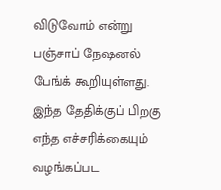விடுவோம் என்று பஞ்சாப் நேஷனல் பேங்க் கூறியுள்ளது. இந்த தேதிக்குப் பிறகு எந்த எச்சரிக்கையும் வழங்கப்பட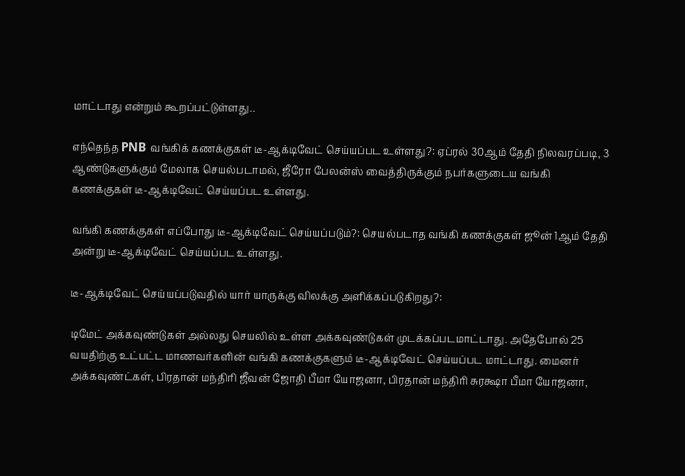மாட்டாது என்றும் கூறப்பட்டுள்ளது..

எந்தெந்த PNB வங்கிக் கணக்குகள் டீ-ஆக்டிவேட் செய்யப்பட உள்ளது?: ஏப்ரல் 30ஆம் தேதி நிலவரப்படி, 3 ஆண்டுகளுக்கும் மேலாக செயல்படாமல், ஜீரோ பேலன்ஸ் வைத்திருக்கும் நபர்களுடைய வங்கி கணக்குகள் டீ-ஆக்டிவேட் செய்யப்பட உள்ளது.

வங்கி கணக்குகள் எப்போது டீ-ஆக்டிவேட் செய்யப்படும்?: செயல்படாத வங்கி கணக்குகள் ஜூன் 1ஆம் தேதி அன்று டீ-ஆக்டிவேட் செய்யப்பட உள்ளது.

டீ-ஆக்டிவேட் செய்யப்படுவதில் யார் யாருக்கு விலக்கு அளிக்கப்படுகிறது?:

டிமேட் அக்கவுண்டுகள் அல்லது செயலில் உள்ள அக்கவுண்டுகள் முடக்கப்படமாட்டாது. அதேபோல் 25 வயதிற்கு உட்பட்ட மாணவர்களின் வங்கி கணக்குகளும் டீ-ஆக்டிவேட் செய்யப்பட மாட்டாது. மைனர் அக்கவுண்ட்கள், பிரதான் மந்திரி ஜீவன் ஜோதி பீமா யோஜனா, பிரதான் மந்திரி சுரக்ஷா பீமா யோஜனா,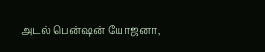அடல் பென்ஷன் யோஜனா,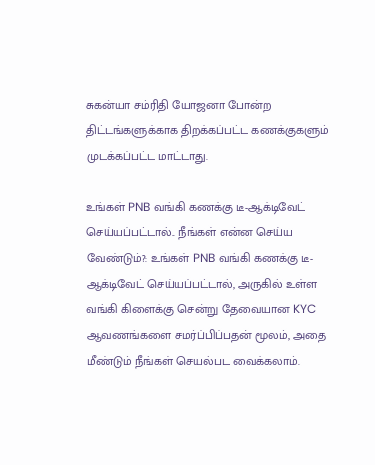சுகன்யா சம்ரிதி யோஜனா போன்ற திட்டங்களுக்காக திறக்கப்பட்ட கணக்குகளும் முடக்கப்பட்ட மாட்டாது.

உங்கள் PNB வங்கி கணக்கு டீ-ஆக்டிவேட் செய்யப்பட்டால்.. நீங்கள் என்ன செய்ய வேண்டும்?: உங்கள் PNB வங்கி கணக்கு டீ-ஆக்டிவேட் செய்யப்பட்டால், அருகில் உள்ள வங்கி கிளைக்கு சென்று தேவையான KYC ஆவணங்களை சமர்ப்பிப்பதன் மூலம், அதை மீண்டும் நீங்கள் செயல்பட வைக்கலாம்.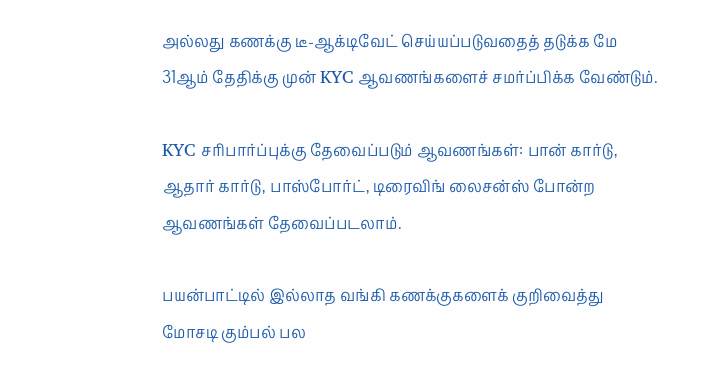அல்லது கணக்கு டீ-ஆக்டிவேட் செய்யப்படுவதைத் தடுக்க மே 31ஆம் தேதிக்கு முன் KYC ஆவணங்களைச் சமர்ப்பிக்க வேண்டும்.

KYC சரிபார்ப்புக்கு தேவைப்படும் ஆவணங்கள்: பான் கார்டு, ஆதார் கார்டு, பாஸ்போர்ட், டிரைவிங் லைசன்ஸ் போன்ற ஆவணங்கள் தேவைப்படலாம்.

பயன்பாட்டில் இல்லாத வங்கி கணக்குகளைக் குறிவைத்து மோசடி கும்பல் பல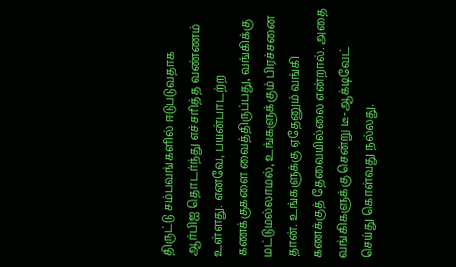திருட்டு சம்பவங்களில் ஈடுபடுவதாக ஆர்பிஐ தொடர்ந்து எச்சரித்த வண்ணம் உள்ளது. எனவே, பயன்பாடற்ற கணக்குகளை வைத்திருப்பது, வங்கிக்கு மட்டுமல்லாமல், உங்களுக்கும் பிரச்சனை தான். உங்களுக்கு ஏதேனும் வங்கி கணக்குத் தேவையில்லை என்றால். அதை வங்கிகளுக்கு சென்று டீ-ஆக்டிவேட் செய்து கொள்வது நல்லது.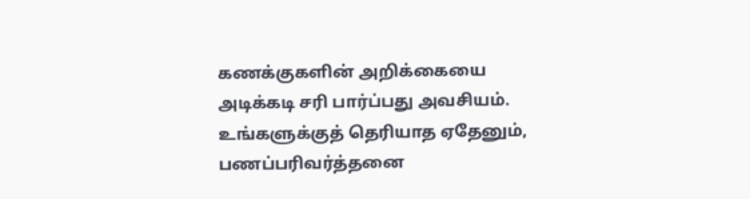கணக்குகளின் அறிக்கையை அடிக்கடி சரி பார்ப்பது அவசியம். உங்களுக்குத் தெரியாத ஏதேனும், பணப்பரிவர்த்தனை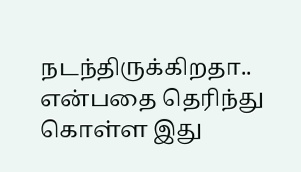நடந்திருக்கிறதா.. என்பதை தெரிந்து கொள்ள இது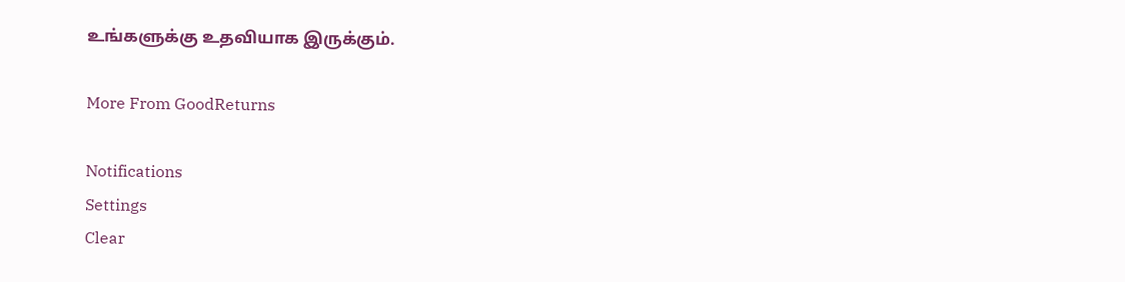உங்களுக்கு உதவியாக இருக்கும்.

More From GoodReturns

Notifications
Settings
Clear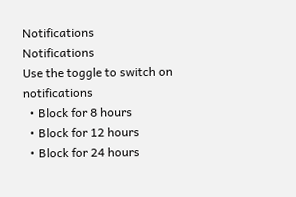Notifications
Notifications
Use the toggle to switch on notifications
  • Block for 8 hours
  • Block for 12 hours
  • Block for 24 hours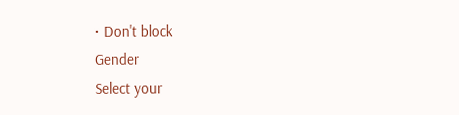• Don't block
Gender
Select your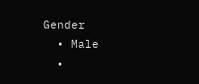Gender
  • Male
  •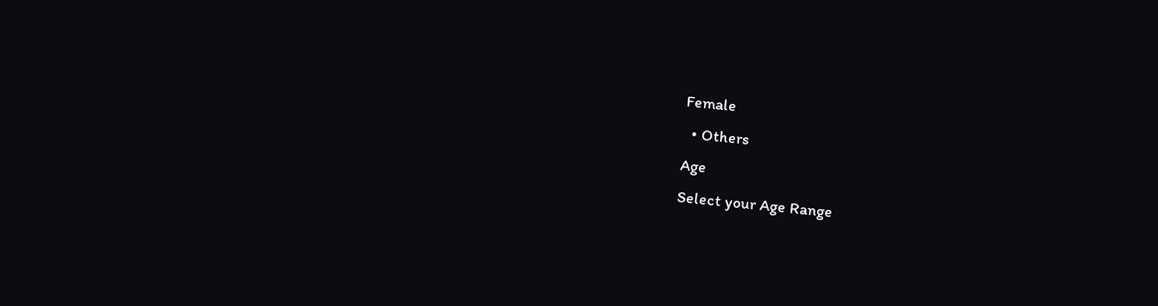Female
  • Others
Age
Select your Age Range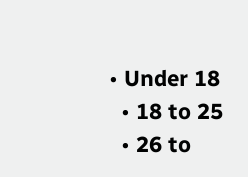• Under 18
  • 18 to 25
  • 26 to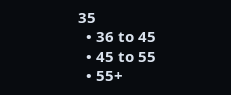35
  • 36 to 45
  • 45 to 55
  • 55+